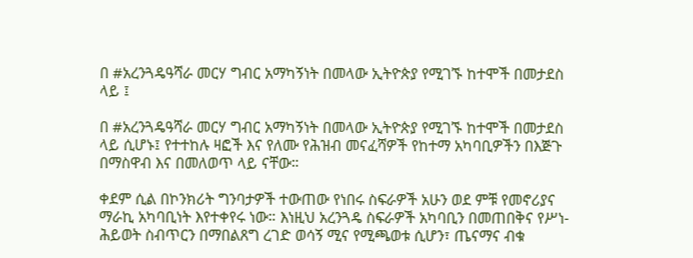በ #አረንጓዴዓሻራ መርሃ ግብር አማካኝነት በመላው ኢትዮጵያ የሚገኙ ከተሞች በመታደስ ላይ ፤

በ #አረንጓዴዓሻራ መርሃ ግብር አማካኝነት በመላው ኢትዮጵያ የሚገኙ ከተሞች በመታደስ ላይ ሲሆኑ፤ የተተከሉ ዛፎች እና የለሙ የሕዝብ መናፈሻዎች የከተማ አካባቢዎችን በእጅጉ በማስዋብ እና በመለወጥ ላይ ናቸው።

ቀደም ሲል በኮንክሪት ግንባታዎች ተውጠው የነበሩ ስፍራዎች አሁን ወደ ምቹ የመኖሪያና ማራኪ አካባቢነት እየተቀየሩ ነው። እነዚህ አረንጓዴ ስፍራዎች አካባቢን በመጠበቅና የሥነ-ሕይወት ስብጥርን በማበልጸግ ረገድ ወሳኝ ሚና የሚጫወቱ ሲሆን፣ ጤናማና ብቁ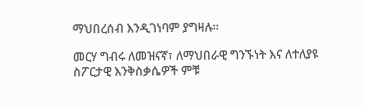ማህበረሰብ እንዲገነባም ያግዛሉ።

መርሃ ግብሩ ለመዝናኛ፣ ለማህበራዊ ግንኙነት እና ለተለያዩ ስፖርታዊ እንቅስቃሴዎች ምቹ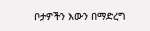ቦታዎችን እውን በማድረግ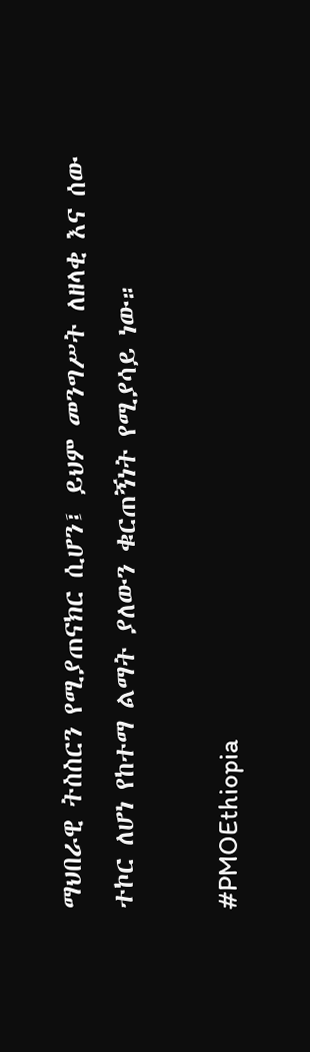ማህበራዊ ትስስርን የሚያጠናክር ሲሆን፤ ይህም መንግሥት ለዘላቂ እና ሰው ተኮር ለሆነ የከተማ ልማት ያለውን ቁርጠኝነት የሚያሳይ ነው።

#PMOEthiopia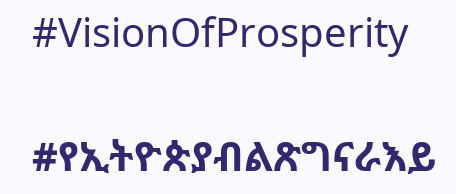#VisionOfProsperity

#የኢትዮጵያብልጽግናራእይ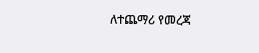ለተጨማሪ የመረጃ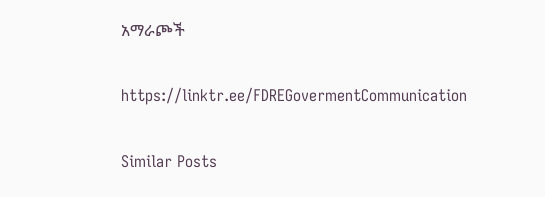አማራጮች

https://linktr.ee/FDREGovermentCommunication

Similar Posts